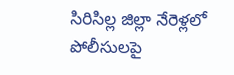సిరిసిల్ల జిల్లా నేరెళ్లలో పోలీసులపై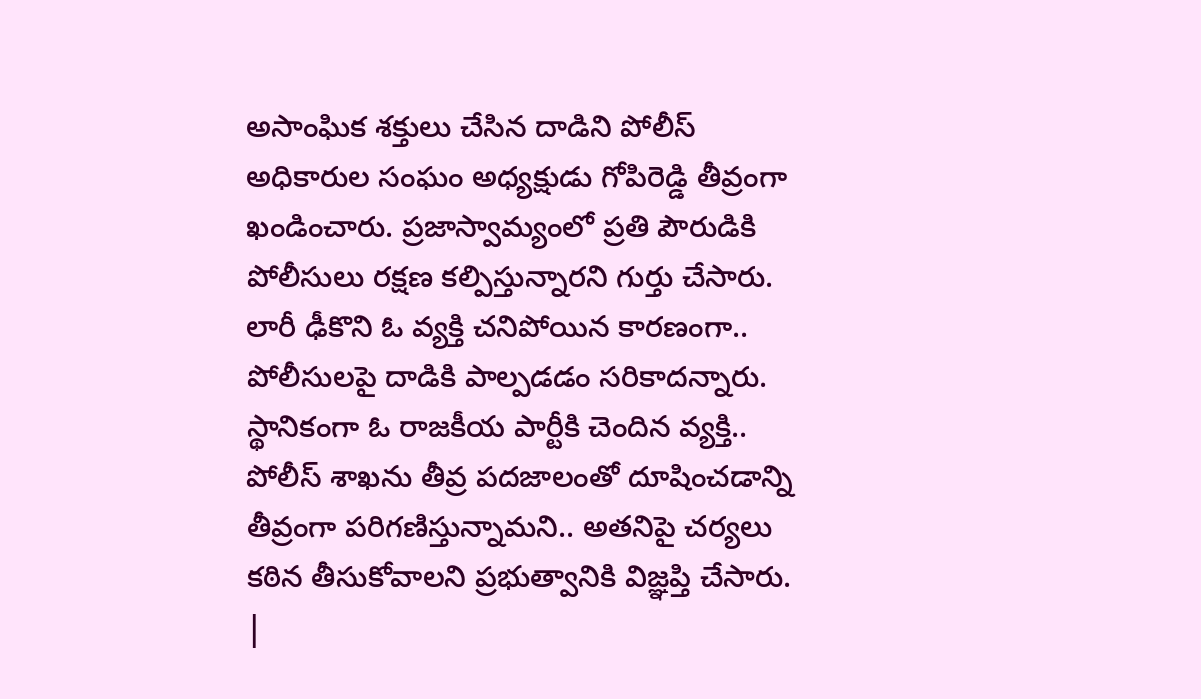అసాంఘిక శక్తులు చేసిన దాడిని పోలీస్ అధికారుల సంఘం అధ్యక్షుడు గోపిరెడ్డి తీవ్రంగా ఖండించారు. ప్రజాస్వామ్యంలో ప్రతి పౌరుడికి పోలీసులు రక్షణ కల్పిస్తున్నారని గుర్తు చేసారు. లారీ ఢీకొని ఓ వ్యక్తి చనిపోయిన కారణంగా.. పోలీసులపై దాడికి పాల్పడడం సరికాదన్నారు. స్థానికంగా ఓ రాజకీయ పార్టీకి చెందిన వ్యక్తి.. పోలీస్ శాఖను తీవ్ర పదజాలంతో దూషించడాన్ని తీవ్రంగా పరిగణిస్తున్నామని.. అతనిపై చర్యలు కఠిన తీసుకోవాలని ప్రభుత్వానికి విజ్ఞప్తి చేసారు.
|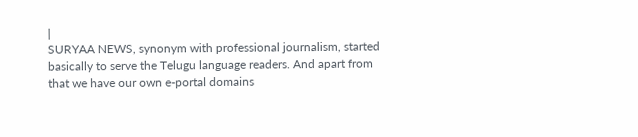|
SURYAA NEWS, synonym with professional journalism, started basically to serve the Telugu language readers. And apart from that we have our own e-portal domains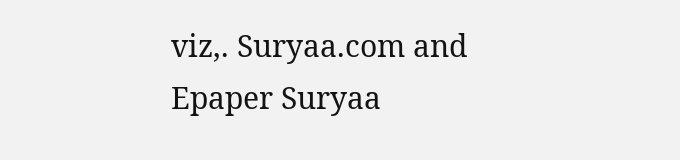viz,. Suryaa.com and Epaper Suryaa